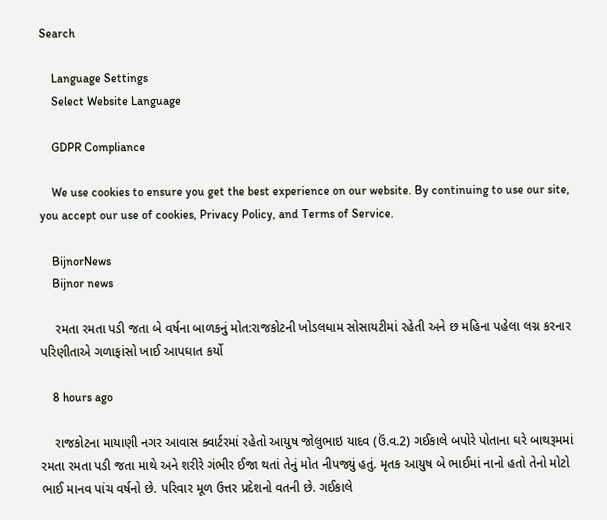Search

    Language Settings
    Select Website Language

    GDPR Compliance

    We use cookies to ensure you get the best experience on our website. By continuing to use our site, you accept our use of cookies, Privacy Policy, and Terms of Service.

    BijnorNews
    Bijnor news

    રમતા રમતા પડી જતા બે વર્ષના બાળકનું મોત:રાજકોટની ખોડલધામ સોસાયટીમાં રહેતી અને છ મહિના પહેલા લગ્ન કરનાર પરિણીતાએ ગળાફાંસો ખાઈ આપઘાત કર્યો

    8 hours ago

    રાજકોટના માયાણી નગર આવાસ ક્વાર્ટરમાં રહેતો આયુષ જોલુભાઇ યાદવ (ઉં.વ.2) ગઈકાલે બપોરે પોતાના ઘરે બાથરૂમમાં રમતા રમતા પડી જતા માથે અને શરીરે ગંભીર ઈજા થતાં તેનું મોત નીપજ્યું હતું. મૃતક આયુષ બે ભાઈમાં નાનો હતો તેનો મોટો ભાઈ માનવ પાંચ વર્ષનો છે. પરિવાર મૂળ ઉત્તર પ્રદેશનો વતની છે. ગઈકાલે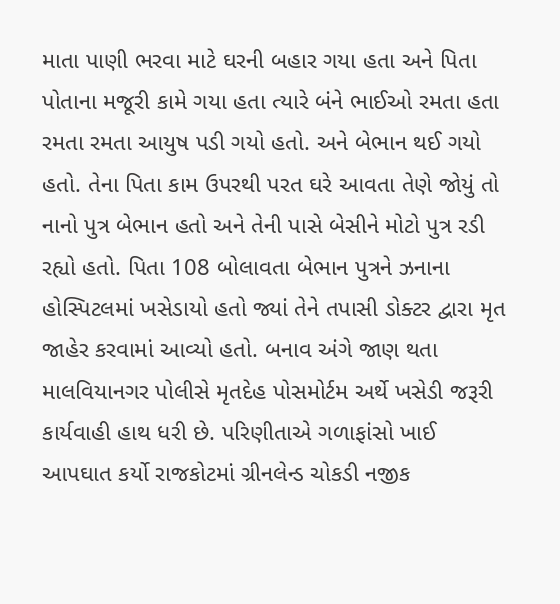માતા પાણી ભરવા માટે ઘરની બહાર ગયા હતા અને પિતા પોતાના મજૂરી કામે ગયા હતા ત્યારે બંને ભાઈઓ રમતા હતા રમતા રમતા આયુષ પડી ગયો હતો. અને બેભાન થઈ ગયો હતો. તેના પિતા કામ ઉપરથી પરત ઘરે આવતા તેણે જોયું તો નાનો પુત્ર બેભાન હતો અને તેની પાસે બેસીને મોટો પુત્ર રડી રહ્યો હતો. પિતા 108 બોલાવતા બેભાન પુત્રને ઝનાના હોસ્પિટલમાં ખસેડાયો હતો જ્યાં તેને તપાસી ડોક્ટર દ્વારા મૃત જાહેર કરવામાં આવ્યો હતો. બનાવ અંગે જાણ થતા માલવિયાનગર પોલીસે મૃતદેહ પોસમોર્ટમ અર્થે ખસેડી જરૂરી કાર્યવાહી હાથ ધરી છે. પરિણીતાએ ગળાફાંસો ખાઈ આપઘાત કર્યો રાજકોટમાં ગ્રીનલેન્ડ ચોકડી નજીક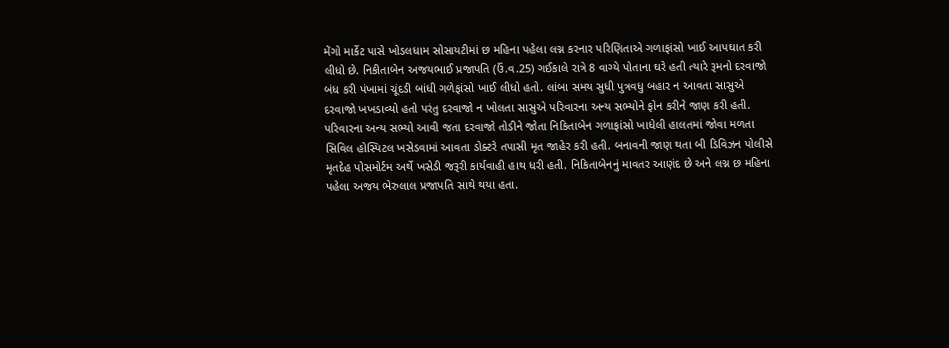મેંગો માર્કેટ પાસે ખોડલધામ સોસાયટીમાં છ મહિના પહેલા લગ્ન કરનાર પરિણિતાએ ગળાફાંસો ખાઈ આપઘાત કરી લીધો છે. નિકીતાબેન અજયભાઈ પ્રજાપતિ (ઉં.વ.25) ગઈકાલે રાત્રે 8 વાગ્યે પોતાના ઘરે હતી ત્યારે રૂમનો દરવાજો બંધ કરી પંખામાં ચૂંદડી બાંધી ગળેફાંસો ખાઈ લીધો હતો. લાંબા સમય સુધી પુત્રવધુ બહાર ન આવતા સાસુએ દરવાજો ખખડાવ્યો હતો પરંતુ દરવાજો ન ખોલતા સાસુએ પરિવારના અન્ય સભ્યોને ફોન કરીને જાણ કરી હતી. પરિવારના અન્ય સભ્યો આવી જતા દરવાજો તોડીને જોતા નિકિતાબેન ગળાફાંસો ખાધેલી હાલતમાં જોવા મળતા સિવિલ હોસ્પિટલ ખસેડવામાં આવતા ડોક્ટરે તપાસી મૃત જાહેર કરી હતી. બનાવની જાણ થતા બી ડિવિઝન પોલીસે મૃતદેહ પોસમોર્ટમ અર્થે ખસેડી જરૂરી કાર્યવાહી હાથ ધરી હતી. નિકિતાબેનનું માવતર આણંદ છે અને લગ્ન છ મહિના પહેલા અજય ભેરુલાલ પ્રજાપતિ સાથે થયા હતા.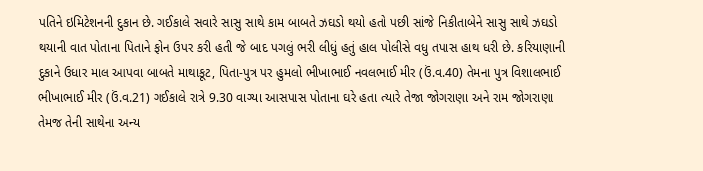પતિને ઇમિટેશનની દુકાન છે. ગઈકાલે સવારે સાસુ સાથે કામ બાબતે ઝઘડો થયો હતો પછી સાંજે નિકીતાબેને સાસુ સાથે ઝઘડો થયાની વાત પોતાના પિતાને ફોન ઉપર કરી હતી જે બાદ પગલું ભરી લીધું હતું હાલ પોલીસે વધુ તપાસ હાથ ધરી છે. કરિયાણાની દુકાને ઉધાર માલ આપવા બાબતે માથાકૂટ, પિતા-પુત્ર પર હુમલો ભીખાભાઈ નવલભાઈ મીર (ઉં.વ.40) તેમના પુત્ર વિશાલભાઈ ભીખાભાઈ મીર (ઉં.વ.21) ગઈકાલે રાત્રે 9.30 વાગ્યા આસપાસ પોતાના ઘરે હતા ત્યારે તેજા જોગરાણા અને રામ જોગરાણા તેમજ તેની સાથેના અન્ય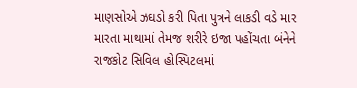માણસોએ ઝઘડો કરી પિતા પુત્રને લાકડી વડે માર મારતા માથામાં તેમજ શરીરે ઇજા પહોંચતા બંનેને રાજકોટ સિવિલ હોસ્પિટલમાં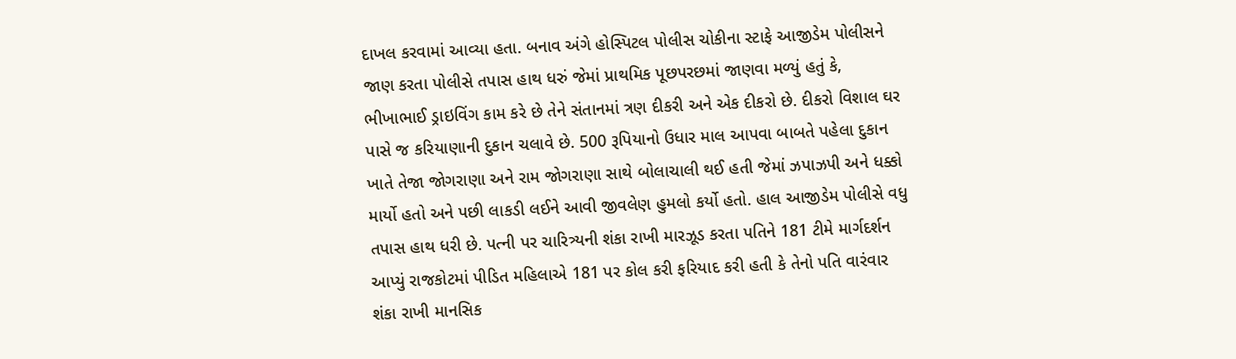દાખલ કરવામાં આવ્યા હતા. બનાવ અંગે હોસ્પિટલ પોલીસ ચોકીના સ્ટાફે આજીડેમ પોલીસને જાણ કરતા પોલીસે તપાસ હાથ ધરું જેમાં પ્રાથમિક પૂછપરછમાં જાણવા મળ્યું હતું કે, ભીખાભાઈ ડ્રાઇવિંગ કામ કરે છે તેને સંતાનમાં ત્રણ દીકરી અને એક દીકરો છે. દીકરો વિશાલ ઘર પાસે જ કરિયાણાની દુકાન ચલાવે છે. 500 રૂપિયાનો ઉધાર માલ આપવા બાબતે પહેલા દુકાન ખાતે તેજા જોગરાણા અને રામ જોગરાણા સાથે બોલાચાલી થઈ હતી જેમાં ઝપાઝપી અને ધક્કો માર્યો હતો અને પછી લાકડી લઈને આવી જીવલેણ હુમલો કર્યો હતો. હાલ આજીડેમ પોલીસે વધુ તપાસ હાથ ધરી છે. પત્ની પર ચારિત્ર્યની શંકા રાખી મારઝૂડ કરતા પતિને 181 ટીમે માર્ગદર્શન આપ્યું રાજકોટમાં પીડિત મહિલાએ 181 પર કોલ કરી ફરિયાદ કરી હતી કે તેનો પતિ વારંવાર શંકા રાખી માનસિક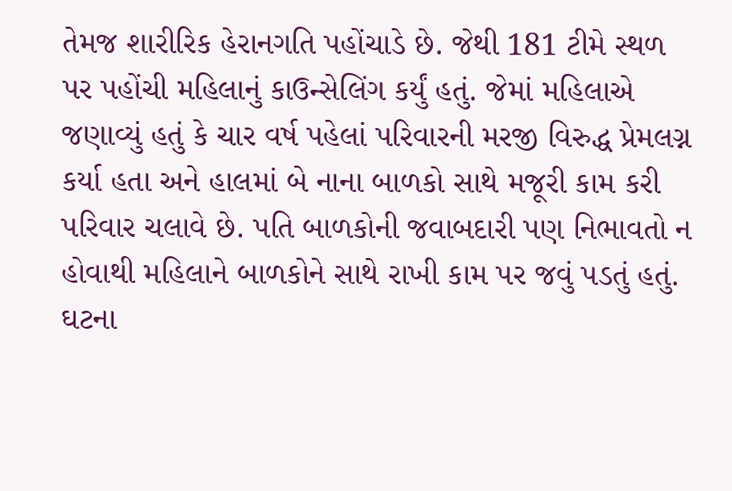તેમજ શારીરિક હેરાનગતિ પહોંચાડે છે. જેથી 181 ટીમે સ્થળ પર પહોંચી મહિલાનું કાઉન્સેલિંગ કર્યું હતું. જેમાં મહિલાએ જણાવ્યું હતું કે ચાર વર્ષ પહેલાં પરિવારની મરજી વિરુદ્ધ પ્રેમલગ્ન કર્યા હતા અને હાલમાં બે નાના બાળકો સાથે મજૂરી કામ કરી પરિવાર ચલાવે છે. પતિ બાળકોની જવાબદારી પણ નિભાવતો ન હોવાથી મહિલાને બાળકોને સાથે રાખી કામ પર જવું પડતું હતું. ઘટના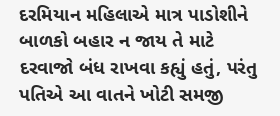દરમિયાન મહિલાએ માત્ર પાડોશીને બાળકો બહાર ન જાય તે માટે દરવાજો બંધ રાખવા કહ્યું હતું, પરંતુ પતિએ આ વાતને ખોટી સમજી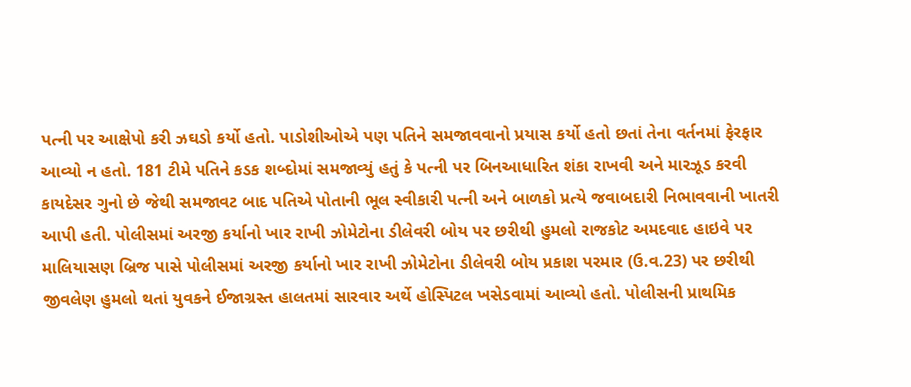પત્ની પર આક્ષેપો કરી ઝઘડો કર્યો હતો. પાડોશીઓએ પણ પતિને સમજાવવાનો પ્રયાસ કર્યો હતો છતાં તેના વર્તનમાં ફેરફાર આવ્યો ન હતો. 181 ટીમે પતિને કડક શબ્દોમાં સમજાવ્યું હતું કે પત્ની પર બિનઆધારિત શંકા રાખવી અને મારઝૂડ કરવી કાયદેસર ગુનો છે જેથી સમજાવટ બાદ પતિએ પોતાની ભૂલ સ્વીકારી પત્ની અને બાળકો પ્રત્યે જવાબદારી નિભાવવાની ખાતરી આપી હતી. પોલીસમાં અરજી કર્યાનો ખાર રાખી ઝોમેટોના ડીલેવરી બોય પર છરીથી હુમલો રાજકોટ અમદવાદ હાઇવે પર માલિયાસણ બ્રિજ પાસે પોલીસમાં અરજી કર્યાનો ખાર રાખી ઝોમેટોના ડીલેવરી બોય પ્રકાશ પરમાર (ઉ.વ.23) પર છરીથી જીવલેણ હુમલો થતાં યુવકને ઈજાગ્રસ્ત હાલતમાં સારવાર અર્થે હોસ્પિટલ ખસેડવામાં આવ્યો હતો. પોલીસની પ્રાથમિક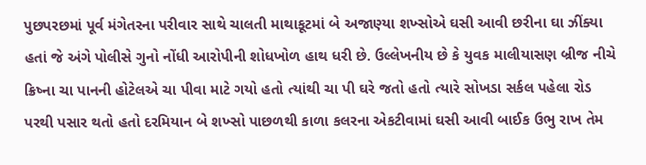પુછપરછમાં પૂર્વ મંગેતરના પરીવાર સાથે ચાલતી માથાકૂટમાં બે અજાણ્યા શખ્સોએ ઘસી આવી છરીના ઘા ઝીંક્યા હતાં જે અંગે પોલીસે ગુનો નોંધી આરોપીની શોધખોળ હાથ ધરી છે. ઉલ્લેખનીય છે કે યુવક માલીયાસણ બ્રીજ નીચે ક્રિષ્ના ચા પાનની હોટેલએ ચા પીવા માટે ગયો હતો ત્યાંથી ચા પી ઘરે જતો હતો ત્યારે સોખડા સર્કલ પહેલા રોડ પરથી પસાર થતો હતો દરમિયાન બે શખ્સો પાછળથી કાળા કલરના એકટીવામાં ઘસી આવી બાઈક ઉભુ રાખ તેમ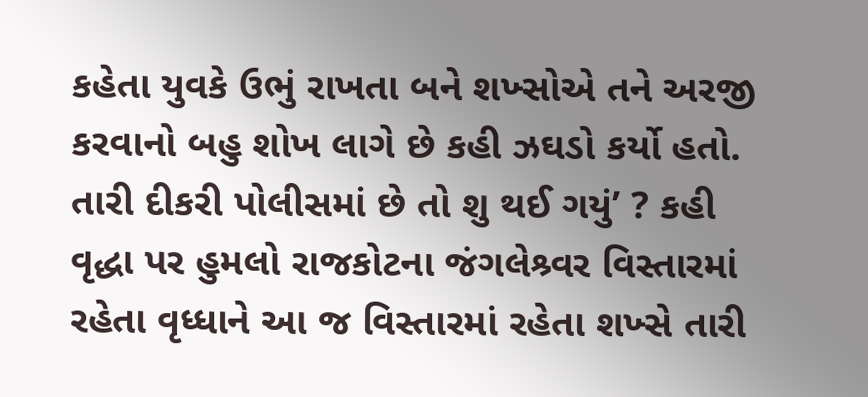કહેતા યુવકે ઉભું રાખતા બને શખ્સોએ તને અરજી કરવાનો બહુ શોખ લાગે છે કહી ઝઘડો કર્યો હતો. તારી દીકરી પોલીસમાં છે તો શુ થઈ ગયું’ ? કહી વૃદ્ધા પર હુમલો રાજકોટના જંગલેશ્ર્વર વિસ્તારમાં રહેતા વૃધ્ધાને આ જ વિસ્તારમાં રહેતા શખ્સે તારી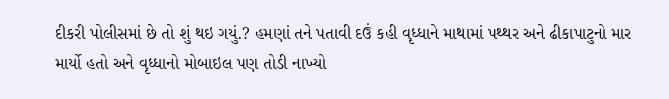દીકરી પોલીસમાં છે તો શું થઇ ગયું.? હમણાં તને પતાવી દઉં કહી વૃધ્ધાને માથામાં પથ્થર અને ઢીકાપાટુનો માર માર્યો હતો અને વૃધ્ધાનો મોબાઇલ પણ તોડી નાખ્યો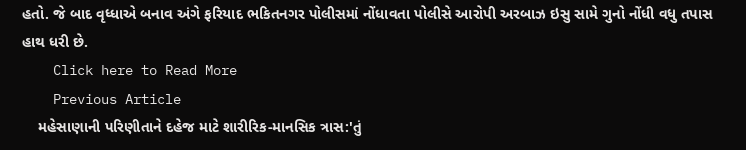હતો. જે બાદ વૃધ્ધાએ બનાવ અંગે ફરિયાદ ભકિતનગર પોલીસમાં નોંધાવતા પોલીસે આરોપી અરબાઝ ઇસુ સામે ગુનો નોંધી વધુ તપાસ હાથ ધરી છે.
    Click here to Read More
    Previous Article
    મહેસાણાની પરિણીતાને દહેજ માટે શારીરિક-માનસિક ત્રાસ:'તું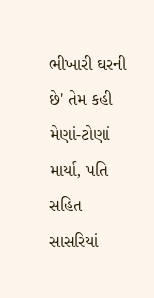ભીખારી ઘરની છે' તેમ કહી મેણાં-ટોણાં માર્યા, પતિ સહિત સાસરિયાં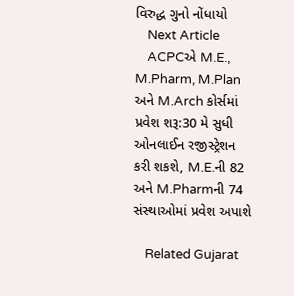વિરુદ્ધ ગુનો નોંધાયો
    Next Article
    ACPCએ M.E., M.Pharm, M.Plan અને M.Arch કોર્સમાં પ્રવેશ શરૂ:30 મે સુધી ઓનલાઈન રજીસ્ટ્રેશન કરી શકશે, M.E.ની 82 અને M.Pharmની 74 સંસ્થાઓમાં પ્રવેશ અપાશે

    Related Gujarat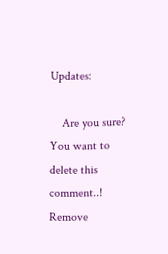Updates:

    Are you sure? You want to delete this comment..! Remove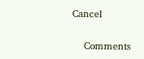Cancel

    Comments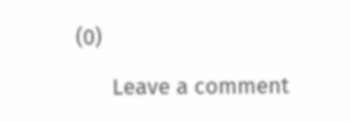(0)

      Leave a comment